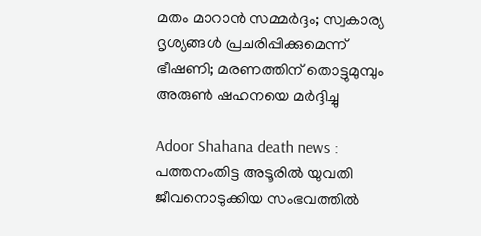മതം മാറാൻ സമ്മർദ്ദം; സ്വകാര്യ ദൃശ്യങ്ങള്‍ പ്രചരിപ്പിക്കുമെന്ന് ഭീഷണി; മരണത്തിന് തൊട്ടുമുമ്പും അരുണ്‍ ഷഹനയെ മര്‍ദ്ദിച്ചു

Adoor Shahana death news : പത്തനംതിട്ട അടൂരില്‍ യുവതി ജീവനൊടുക്കിയ സംഭവത്തില്‍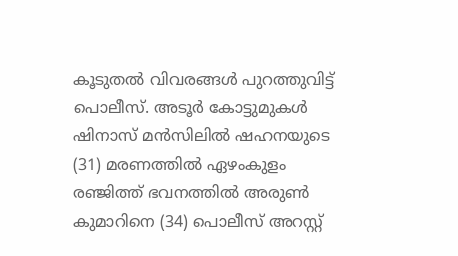കൂടുതല്‍ വിവരങ്ങള്‍ പുറത്തുവിട്ട് പൊലീസ്. അടൂർ കോട്ടുമുകൾ ഷിനാസ് മൻസിലിൽ ഷഹനയുടെ (31) മരണത്തില്‍ ഏഴംകുളം രഞ്ജിത്ത് ഭവനത്തിൽ അരുൺ കുമാറിനെ (34) പൊലീസ് അറസ്റ്റ്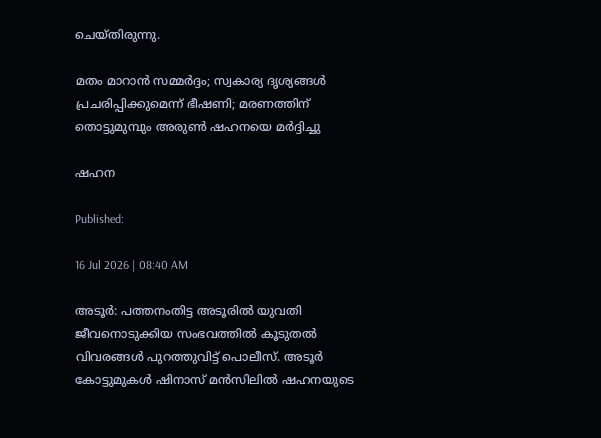ചെയ്തിരുന്നു.

മതം മാറാൻ സമ്മർദ്ദം; സ്വകാര്യ ദൃശ്യങ്ങള്‍ പ്രചരിപ്പിക്കുമെന്ന് ഭീഷണി; മരണത്തിന് തൊട്ടുമുമ്പും അരുണ്‍ ഷഹനയെ മര്‍ദ്ദിച്ചു

ഷഹന

Published:

16 Jul 2026 | 08:40 AM

അടൂര്‍: പത്തനംതിട്ട അടൂരില്‍ യുവതി ജീവനൊടുക്കിയ സംഭവത്തില്‍ കൂടുതല്‍ വിവരങ്ങള്‍ പുറത്തുവിട്ട് പൊലീസ്. അടൂർ കോട്ടുമുകൾ ഷിനാസ് മൻസിലിൽ ഷഹനയുടെ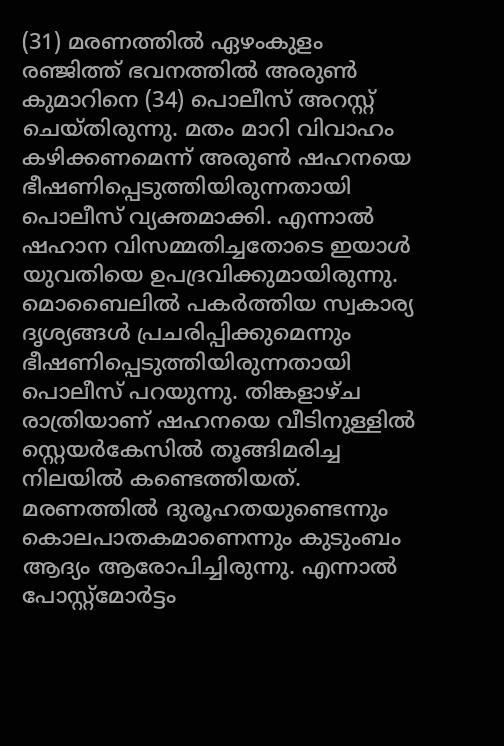(31) മരണത്തില്‍ ഏഴംകുളം രഞ്ജിത്ത് ഭവനത്തിൽ അരുൺ കുമാറിനെ (34) പൊലീസ് അറസ്റ്റ് ചെയ്തിരുന്നു. മതം മാറി വിവാഹം കഴിക്കണമെന്ന് അരുണ്‍ ഷഹനയെ ഭീഷണിപ്പെടുത്തിയിരുന്നതായി പൊലീസ് വ്യക്തമാക്കി. എന്നാല്‍ ഷഹാന വിസമ്മതിച്ചതോടെ ഇയാള്‍ യുവതിയെ ഉപദ്രവിക്കുമായിരുന്നു. മൊബൈലില്‍ പകര്‍ത്തിയ സ്വകാര്യ ദൃശ്യങ്ങള്‍ പ്രചരിപ്പിക്കുമെന്നും ഭീഷണിപ്പെടുത്തിയിരുന്നതായി പൊലീസ് പറയുന്നു. തിങ്കളാഴ്ച രാത്രിയാണ് ഷഹനയെ വീടിനുള്ളിൽ സ്റ്റെയർകേസിൽ തൂങ്ങിമരിച്ച നിലയിൽ കണ്ടെത്തിയത്. മരണത്തിൽ ദുരൂഹതയുണ്ടെന്നും കൊലപാതകമാണെന്നും കുടുംബം ആദ്യം ആരോപിച്ചിരുന്നു. എന്നാല്‍ പോസ്റ്റ്‌മോര്‍ട്ടം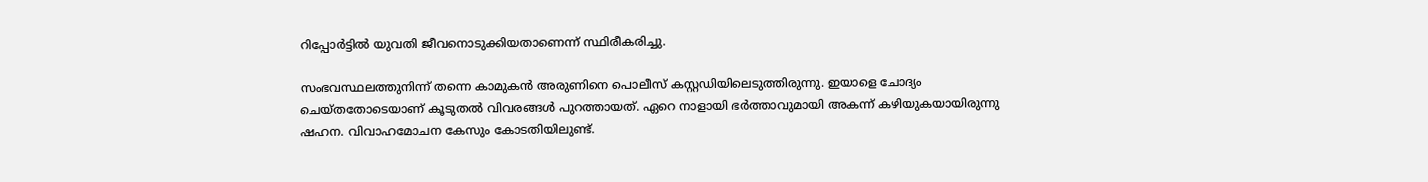റിപ്പോര്‍ട്ടില്‍ യുവതി ജീവനൊടുക്കിയതാണെന്ന് സ്ഥിരീകരിച്ചു.

സംഭവസ്ഥലത്തുനിന്ന് തന്നെ കാമുകന്‍ അരുണിനെ പൊലീസ് കസ്റ്റഡിയിലെടുത്തിരുന്നു. ഇയാളെ ചോദ്യം ചെയ്തതോടെയാണ് കൂടുതല്‍ വിവരങ്ങള്‍ പുറത്തായത്. ഏറെ നാളായി ഭര്‍ത്താവുമായി അകന്ന് കഴിയുകയായിരുന്നു ഷഹന. വിവാഹമോചന കേസും കോടതിയിലുണ്ട്.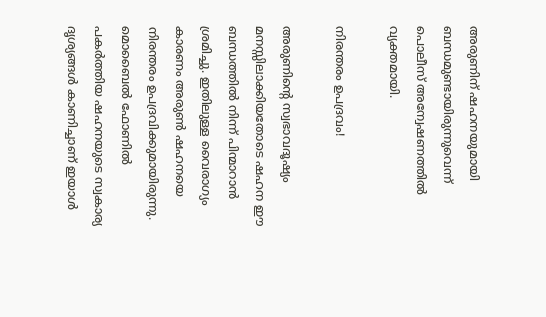അരുണിന് ഷഹനയുമായി ബന്ധമുണ്ടായിരുന്നുവെന്ന് പൊലീസ് അന്വേഷണത്തില്‍ വ്യക്തമായി.

നിരന്തരം ഉപദ്രവം!

അരുണിന്റെ സ്വഭാവദൂഷ്യം മനസ്സിലാക്കിയതോടെ ഷഹന ഈ ബന്ധത്തിൽ നിന്ന് പിന്മാറാൻ ശ്രമിച്ചു. ഇതിലുള്ള വൈരാഗ്യം കാരണം അരുൺ ഷഹനയെ നിരന്തരം ഉപദ്രവിക്കുമായിരുന്നു. മൊബൈൽ ഫോണിൽ പകർത്തിയ ഷഹനയുടെ സ്വകാര്യ ദൃശ്യങ്ങൾ കാണിച്ചാണ് ഇയാള്‍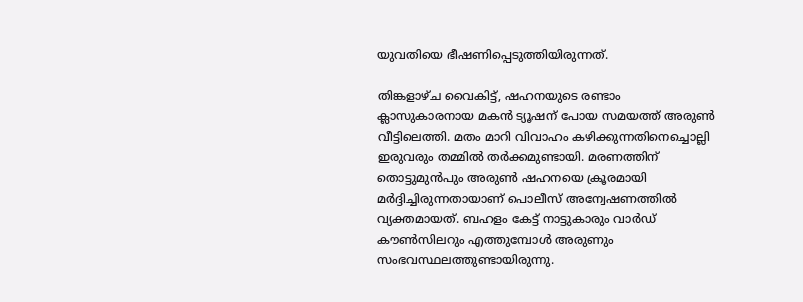യുവതിയെ ഭീഷണിപ്പെടുത്തിയിരുന്നത്.

തിങ്കളാഴ്ച വൈകിട്ട്, ഷഹനയുടെ രണ്ടാം ക്ലാസുകാരനായ മകൻ ട്യൂഷന് പോയ സമയത്ത് അരുണ്‍ വീട്ടിലെത്തി. മതം മാറി വിവാഹം കഴിക്കുന്നതിനെച്ചൊല്ലി ഇരുവരും തമ്മിൽ തര്‍ക്കമുണ്ടായി. മരണത്തിന് തൊട്ടുമുൻപും അരുൺ ഷഹനയെ ക്രൂരമായി മർദ്ദിച്ചിരുന്നതായാണ് പൊലീസ് അന്വേഷണത്തില്‍ വ്യക്തമായത്. ബഹളം കേട്ട് നാട്ടുകാരും വാർഡ് കൗൺസിലറും എത്തുമ്പോൾ അരുണും സംഭവസ്ഥലത്തുണ്ടായിരുന്നു.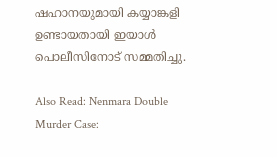ഷഹാനയുമായി കയ്യാങ്കളി ഉണ്ടായതായി ഇയാള്‍ പൊലീസിനോട് സമ്മതിച്ചു.

Also Read: Nenmara Double Murder Case: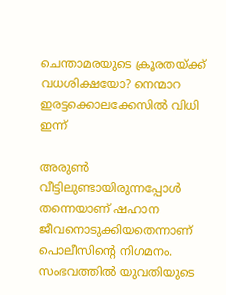ചെന്താമരയുടെ ക്രൂരതയ്ക്ക് വധശിക്ഷയോ? നെന്മാറ ഇരട്ടക്കൊലക്കേസിൽ വിധി ഇന്ന്

അരുണ്‍ വീട്ടിലുണ്ടായിരുന്നപ്പോള്‍ തന്നെയാണ് ഷഹാന ജീവനൊടുക്കിയതെന്നാണ് പൊലീസിന്റെ നിഗമനം. സംഭവത്തില്‍ യുവതിയുടെ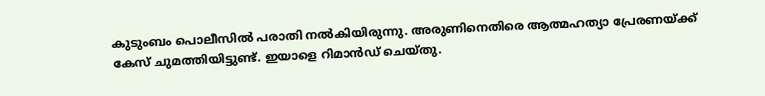കുടുംബം പൊലീസില്‍ പരാതി നല്‍കിയിരുന്നു. അരുണിനെതിരെ ആത്മഹത്യാ പ്രേരണയ്ക്ക് കേസ് ചുമത്തിയിട്ടുണ്ട്. ഇയാളെ റിമാന്‍ഡ് ചെയ്തു.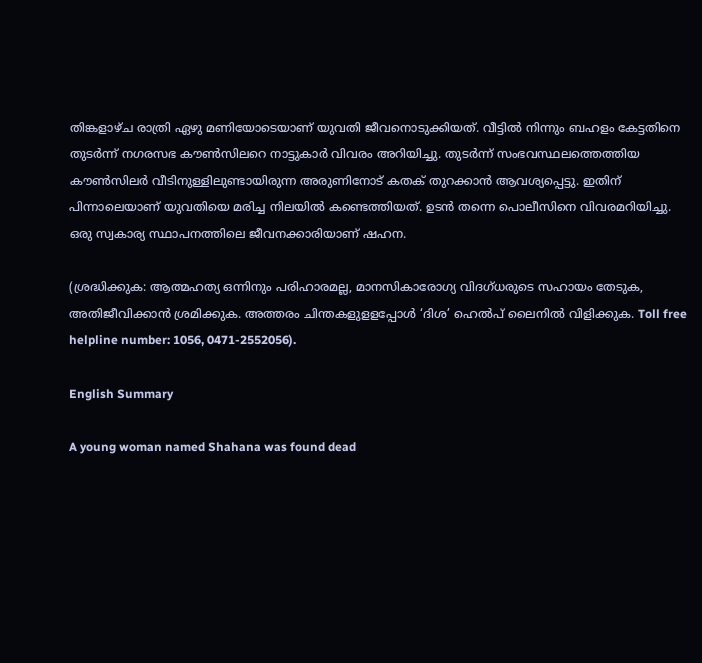തിങ്കളാഴ്ച രാത്രി ഏഴു മണിയോടെയാണ് യുവതി ജീവനൊടുക്കിയത്. വീട്ടില്‍ നിന്നും ബഹളം കേട്ടതിനെ തുടര്‍ന്ന് നഗരസഭ കൗണ്‍സിലറെ നാട്ടുകാര്‍ വിവരം അറിയിച്ചു. തുടര്‍ന്ന് സംഭവസ്ഥലത്തെത്തിയ കൗണ്‍സിലര്‍ വീടിനുള്ളിലുണ്ടായിരുന്ന അരുണിനോട് കതക് തുറക്കാന്‍ ആവശ്യപ്പെട്ടു. ഇതിന് പിന്നാലെയാണ് യുവതിയെ മരിച്ച നിലയില്‍ കണ്ടെത്തിയത്. ഉടന്‍ തന്നെ പൊലീസിനെ വിവരമറിയിച്ചു. ഒരു സ്വകാര്യ സ്ഥാപനത്തിലെ ജീവനക്കാരിയാണ് ഷഹന.

(ശ്രദ്ധിക്കുക: ആത്മഹത്യ ഒന്നിനും പരിഹാരമല്ല, മാനസികാരോഗ്യ വിദഗ്ധരുടെ സഹായം തേടുക, അതിജീവിക്കാന്‍ ശ്രമിക്കുക. അത്തരം ചിന്തകളുളളപ്പോള്‍ ‘ദിശ’ ഹെല്‍പ് ലൈനില്‍ വിളിക്കുക. Toll free helpline number: 1056, 0471-2552056).

English Summary

A young woman named Shahana was found dead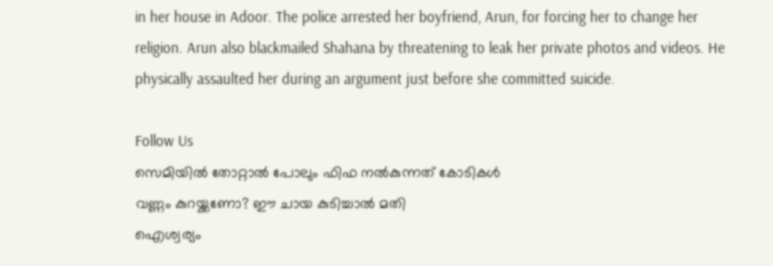in her house in Adoor. The police arrested her boyfriend, Arun, for forcing her to change her religion. Arun also blackmailed Shahana by threatening to leak her private photos and videos. He physically assaulted her during an argument just before she committed suicide.

Follow Us
സെമിയില്‍ തോറ്റാല്‍ പോലും ഫിഫ നല്‍കുന്നത് കോടികള്‍
വണ്ണം കുറയ്ക്കണോ? ഈ ചായ കുടിച്ചാൽ മതി
ഐശ്വര്യം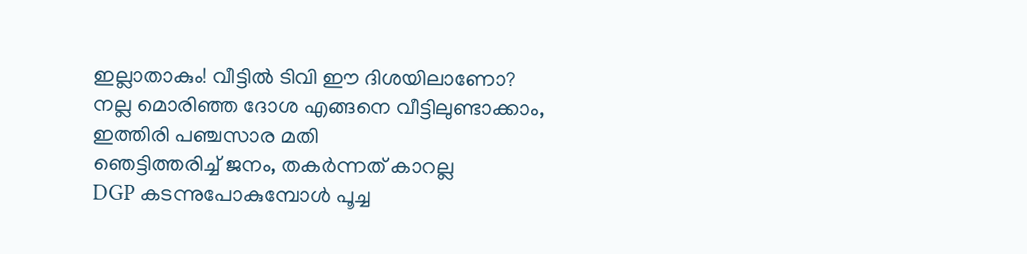ഇല്ലാതാകും! വീട്ടിൽ ടിവി ഈ ദിശയിലാണോ?
നല്ല മൊരിഞ്ഞ ദോശ എങ്ങനെ വീട്ടിലുണ്ടാക്കാം, ഇത്തിരി പഞ്ചസാര മതി
ഞെട്ടിത്തരിച്ച് ജനം, തകർന്നത് കാറല്ല
DGP കടന്നുപോകുമ്പോൾ പൂച്ച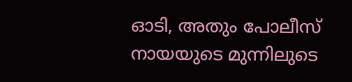ഓടി, അതും പോലീസ് നായയുടെ മുന്നിലുടെ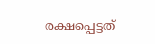രക്ഷപ്പെട്ടത്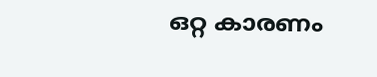ഒറ്റ കാരണം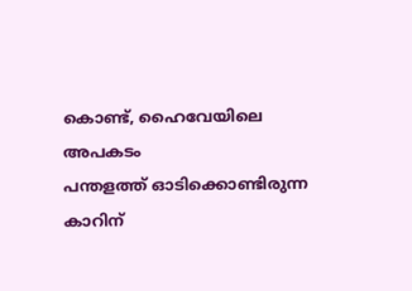കൊണ്ട്, ഹൈവേയിലെ അപകടം
പന്തളത്ത് ഓടിക്കൊണ്ടിരുന്ന കാറിന്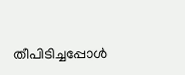തീപിടിച്ചപ്പോൾ